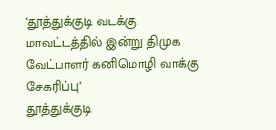‘தூத்துக்குடி வடக்கு மாவட்டத்தில் இன்று திமுக வேட்பாளர் கனிமொழி வாக்கு சேகரிப்பு’
தூத்துக்குடி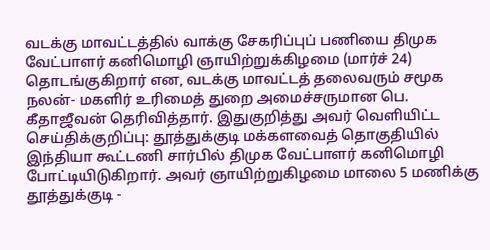வடக்கு மாவட்டத்தில் வாக்கு சேகரிப்புப் பணியை திமுக வேட்பாளர் கனிமொழி ஞாயிற்றுக்கிழமை (மார்ச் 24) தொடங்குகிறார் என, வடக்கு மாவட்டத் தலைவரும் சமூக நலன்- மகளிர் உரிமைத் துறை அமைச்சருமான பெ. கீதாஜீவன் தெரிவித்தார். இதுகுறித்து அவர் வெளியிட்ட செய்திக்குறிப்பு: தூத்துக்குடி மக்களவைத் தொகுதியில் இந்தியா கூட்டணி சார்பில் திமுக வேட்பாளர் கனிமொழி போட்டியிடுகிறார். அவர் ஞாயிற்றுகிழமை மாலை 5 மணிக்கு தூத்துக்குடி -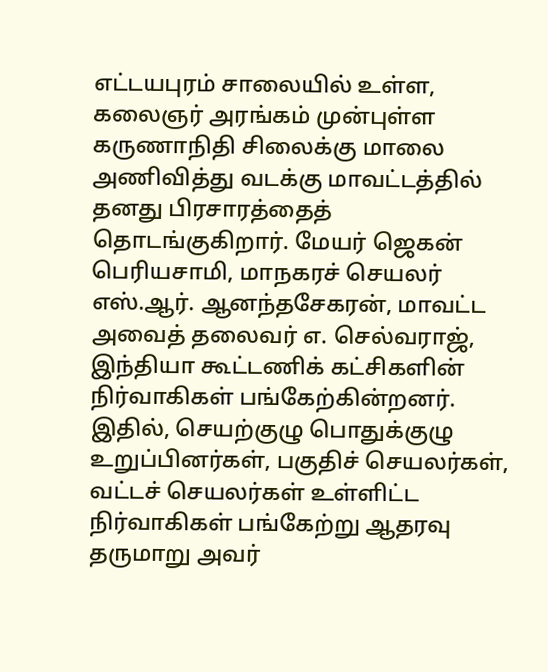எட்டயபுரம் சாலையில் உள்ள, கலைஞர் அரங்கம் முன்புள்ள கருணாநிதி சிலைக்கு மாலை அணிவித்து வடக்கு மாவட்டத்தில் தனது பிரசாரத்தைத் தொடங்குகிறார். மேயர் ஜெகன் பெரியசாமி, மாநகரச் செயலர் எஸ்.ஆர். ஆனந்தசேகரன், மாவட்ட அவைத் தலைவர் எ. செல்வராஜ், இந்தியா கூட்டணிக் கட்சிகளின் நிர்வாகிகள் பங்கேற்கின்றனர். இதில், செயற்குழு பொதுக்குழு உறுப்பினர்கள், பகுதிச் செயலர்கள், வட்டச் செயலர்கள் உள்ளிட்ட நிர்வாகிகள் பங்கேற்று ஆதரவு தருமாறு அவர்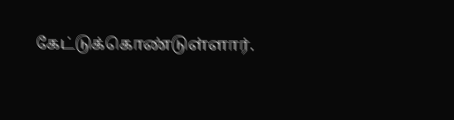கேட்டுக்கொண்டுள்ளார்.